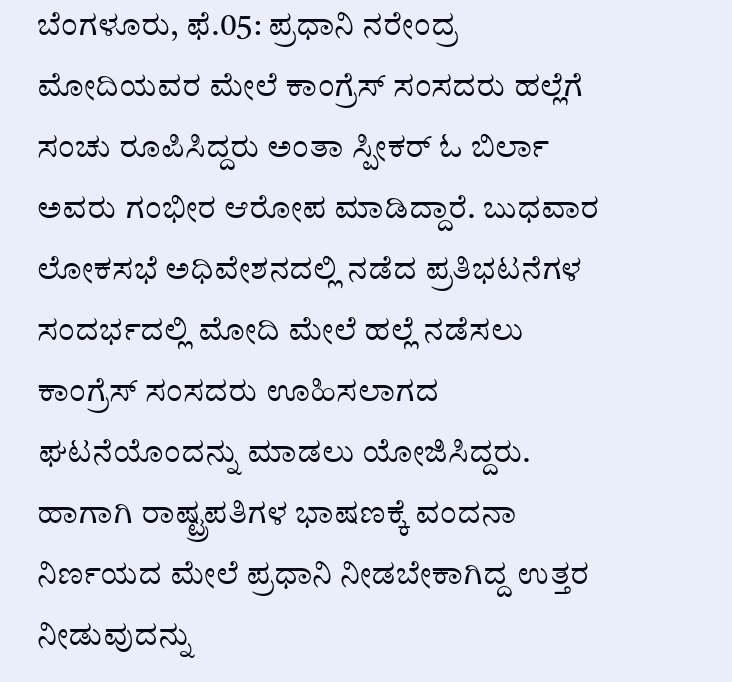ಬೆಂಗಳೂರು, ಫೆ.05: ಪ್ರಧಾನಿ ನರೇಂದ್ರ ಮೋದಿಯವರ ಮೇಲೆ ಕಾಂಗ್ರೆಸ್ ಸಂಸದರು ಹಲ್ಲೆಗೆ ಸಂಚು ರೂಪಿಸಿದ್ದರು ಅಂತಾ ಸ್ಪೀಕರ್ ಓ ಬಿರ್ಲಾ ಅವರು ಗಂಭೀರ ಆರೋಪ ಮಾಡಿದ್ದಾರೆ. ಬುಧವಾರ ಲೋಕಸಭೆ ಅಧಿವೇಶನದಲ್ಲಿ ನಡೆದ ಪ್ರತಿಭಟನೆಗಳ ಸಂದರ್ಭದಲ್ಲಿ ಮೋದಿ ಮೇಲೆ ಹಲ್ಲೆ ನಡೆಸಲು ಕಾಂಗ್ರೆಸ್ ಸಂಸದರು ಊಹಿಸಲಾಗದ ಘಟನೆಯೊಂದನ್ನು ಮಾಡಲು ಯೋಜಿಸಿದ್ದರು. ಹಾಗಾಗಿ ರಾಷ್ಟ್ರಪತಿಗಳ ಭಾಷಣಕ್ಕೆ ವಂದನಾ ನಿರ್ಣಯದ ಮೇಲೆ ಪ್ರಧಾನಿ ನೀಡಬೇಕಾಗಿದ್ದ ಉತ್ತರ ನೀಡುವುದನ್ನು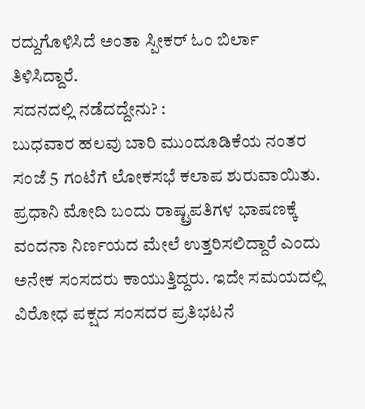ರದ್ದುಗೊಳಿಸಿದೆ ಅಂತಾ ಸ್ಪೀಕರ್ ಓಂ ಬಿರ್ಲಾ ತಿಳಿಸಿದ್ದಾರೆ.
ಸದನದಲ್ಲಿ ನಡೆದದ್ದೇನು? :
ಬುಧವಾರ ಹಲವು ಬಾರಿ ಮುಂದೂಡಿಕೆಯ ನಂತರ ಸಂಜೆ 5 ಗಂಟೆಗೆ ಲೋಕಸಭೆ ಕಲಾಪ ಶುರುವಾಯಿತು. ಪ್ರಧಾನಿ ಮೋದಿ ಬಂದು ರಾಷ್ಟ್ರಪತಿಗಳ ಭಾಷಣಕ್ಕೆ ವಂದನಾ ನಿರ್ಣಯದ ಮೇಲೆ ಉತ್ತರಿಸಲಿದ್ದಾರೆ ಎಂದು ಅನೇಕ ಸಂಸದರು ಕಾಯುತ್ತಿದ್ದರು. ಇದೇ ಸಮಯದಲ್ಲಿ ವಿರೋಧ ಪಕ್ಷದ ಸಂಸದರ ಪ್ರತಿಭಟನೆ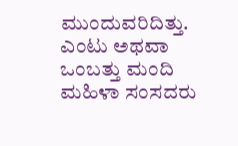ಮುಂದುವರಿದಿತ್ತು. ಎಂಟು ಅಥವಾ ಒಂಬತ್ತು ಮಂದಿ ಮಹಿಳಾ ಸಂಸದರು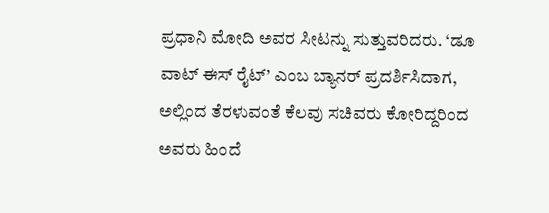ಪ್ರಧಾನಿ ಮೋದಿ ಅವರ ಸೀಟನ್ನು ಸುತ್ತುವರಿದರು. ‘ಡೂ ವಾಟ್ ಈಸ್ ರೈಟ್’ ಎಂಬ ಬ್ಯಾನರ್ ಪ್ರದರ್ಶಿಸಿದಾಗ, ಅಲ್ಲಿಂದ ತೆರಳುವಂತೆ ಕೆಲವು ಸಚಿವರು ಕೋರಿದ್ದರಿಂದ ಅವರು ಹಿಂದೆ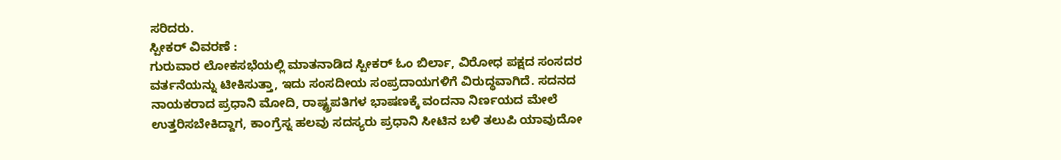ಸರಿದರು.
ಸ್ಪೀಕರ್ ವಿವರಣೆ :
ಗುರುವಾರ ಲೋಕಸಭೆಯಲ್ಲಿ ಮಾತನಾಡಿದ ಸ್ಪೀಕರ್ ಓಂ ಬಿರ್ಲಾ, ವಿರೋಧ ಪಕ್ಷದ ಸಂಸದರ ವರ್ತನೆಯನ್ನು ಟೀಕಿಸುತ್ತಾ, ಇದು ಸಂಸದೀಯ ಸಂಪ್ರದಾಯಗಳಿಗೆ ವಿರುದ್ಧವಾಗಿದೆ. ಸದನದ ನಾಯಕರಾದ ಪ್ರಧಾನಿ ಮೋದಿ, ರಾಷ್ಟ್ರಪತಿಗಳ ಭಾಷಣಕ್ಕೆ ವಂದನಾ ನಿರ್ಣಯದ ಮೇಲೆ ಉತ್ತರಿಸಬೇಕಿದ್ದಾಗ, ಕಾಂಗ್ರೆಸ್ನ ಹಲವು ಸದಸ್ಯರು ಪ್ರಧಾನಿ ಸೀಟಿನ ಬಳಿ ತಲುಪಿ ಯಾವುದೋ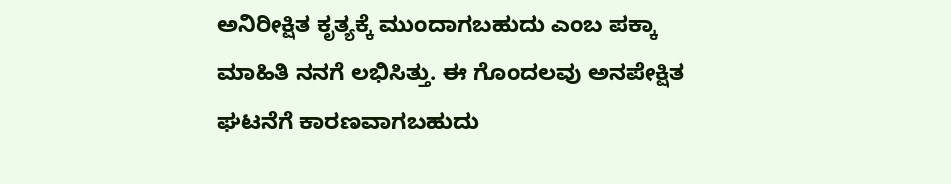ಅನಿರೀಕ್ಷಿತ ಕೃತ್ಯಕ್ಕೆ ಮುಂದಾಗಬಹುದು ಎಂಬ ಪಕ್ಕಾ ಮಾಹಿತಿ ನನಗೆ ಲಭಿಸಿತ್ತು. ಈ ಗೊಂದಲವು ಅನಪೇಕ್ಷಿತ ಘಟನೆಗೆ ಕಾರಣವಾಗಬಹುದು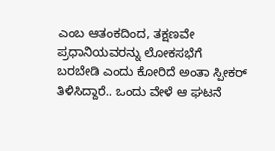ಎಂಬ ಆತಂಕದಿಂದ, ತಕ್ಷಣವೇ ಪ್ರಧಾನಿಯವರನ್ನು ಲೋಕಸಭೆಗೆ ಬರಬೇಡಿ ಎಂದು ಕೋರಿದೆ ಅಂತಾ ಸ್ಪೀಕರ್ ತಿಳಿಸಿದ್ದಾರೆ.. ಒಂದು ವೇಳೆ ಆ ಘಟನೆ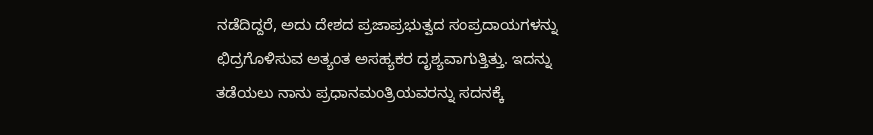ನಡೆದಿದ್ದರೆ, ಅದು ದೇಶದ ಪ್ರಜಾಪ್ರಭುತ್ವದ ಸಂಪ್ರದಾಯಗಳನ್ನು ಛಿದ್ರಗೊಳಿಸುವ ಅತ್ಯಂತ ಅಸಹ್ಯಕರ ದೃಶ್ಯವಾಗುತ್ತಿತ್ತು. ಇದನ್ನು ತಡೆಯಲು ನಾನು ಪ್ರಧಾನಮಂತ್ರಿಯವರನ್ನು ಸದನಕ್ಕೆ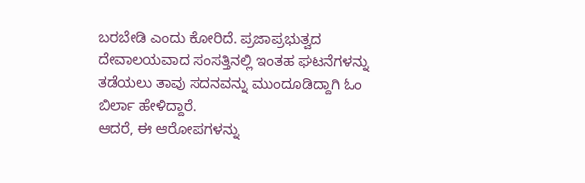ಬರಬೇಡಿ ಎಂದು ಕೋರಿದೆ. ಪ್ರಜಾಪ್ರಭುತ್ವದ ದೇವಾಲಯವಾದ ಸಂಸತ್ತಿನಲ್ಲಿ ಇಂತಹ ಘಟನೆಗಳನ್ನು ತಡೆಯಲು ತಾವು ಸದನವನ್ನು ಮುಂದೂಡಿದ್ದಾಗಿ ಓಂ ಬಿರ್ಲಾ ಹೇಳಿದ್ದಾರೆ.
ಆದರೆ, ಈ ಆರೋಪಗಳನ್ನು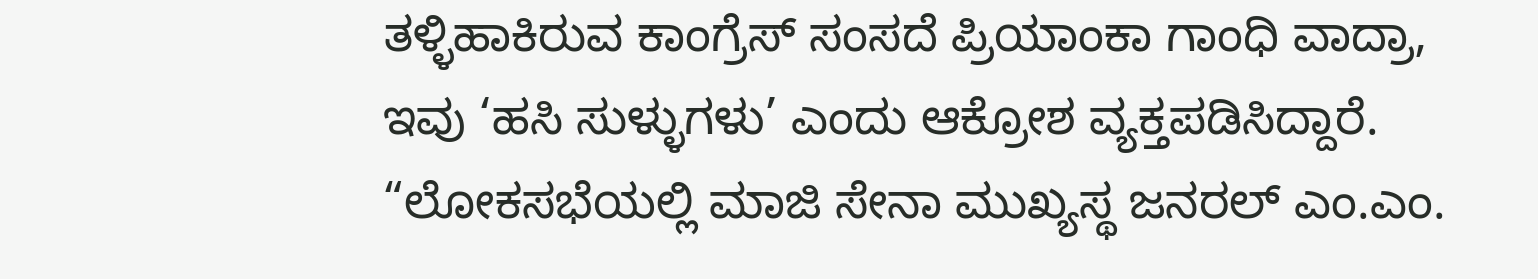ತಳ್ಳಿಹಾಕಿರುವ ಕಾಂಗ್ರೆಸ್ ಸಂಸದೆ ಪ್ರಿಯಾಂಕಾ ಗಾಂಧಿ ವಾದ್ರಾ, ಇವು ‘ಹಸಿ ಸುಳ್ಳುಗಳು’ ಎಂದು ಆಕ್ರೋಶ ವ್ಯಕ್ತಪಡಿಸಿದ್ದಾರೆ. “ಲೋಕಸಭೆಯಲ್ಲಿ ಮಾಜಿ ಸೇನಾ ಮುಖ್ಯಸ್ಥ ಜನರಲ್ ಎಂ.ಎಂ.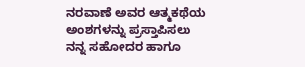ನರವಾಣೆ ಅವರ ಆತ್ಮಕಥೆಯ ಅಂಶಗಳನ್ನು ಪ್ರಸ್ತಾಪಿಸಲು ನನ್ನ ಸಹೋದರ ಹಾಗೂ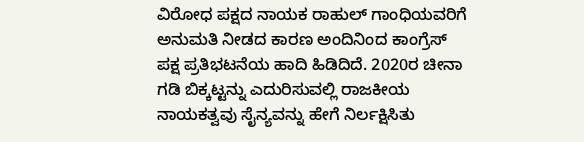ವಿರೋಧ ಪಕ್ಷದ ನಾಯಕ ರಾಹುಲ್ ಗಾಂಧಿಯವರಿಗೆ ಅನುಮತಿ ನೀಡದ ಕಾರಣ ಅಂದಿನಿಂದ ಕಾಂಗ್ರೆಸ್ ಪಕ್ಷ ಪ್ರತಿಭಟನೆಯ ಹಾದಿ ಹಿಡಿದಿದೆ. 2020ರ ಚೀನಾ ಗಡಿ ಬಿಕ್ಕಟ್ಟನ್ನು ಎದುರಿಸುವಲ್ಲಿ ರಾಜಕೀಯ ನಾಯಕತ್ವವು ಸೈನ್ಯವನ್ನು ಹೇಗೆ ನಿರ್ಲಕ್ಷಿಸಿತು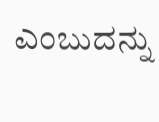ಎಂಬುದನ್ನು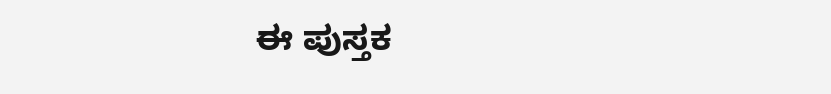ಈ ಪುಸ್ತಕ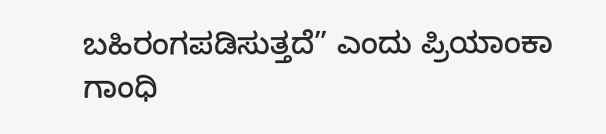ಬಹಿರಂಗಪಡಿಸುತ್ತದೆ” ಎಂದು ಪ್ರಿಯಾಂಕಾ ಗಾಂಧಿ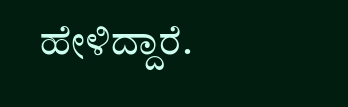ಹೇಳಿದ್ದಾರೆ.